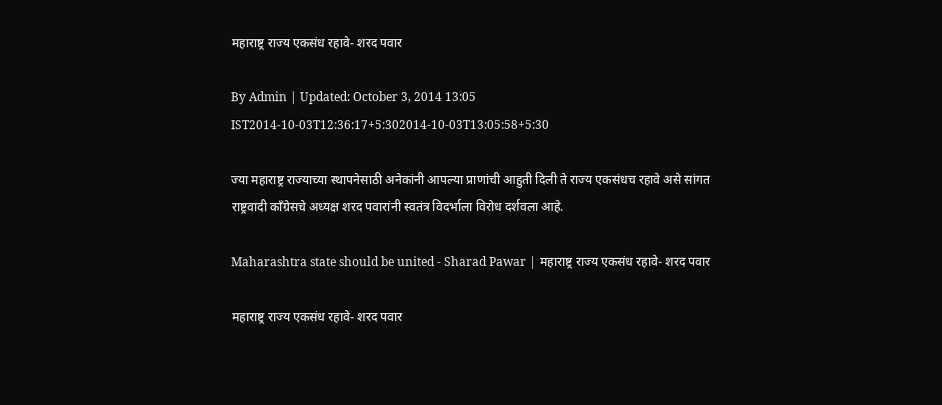महाराष्ट्र राज्य एकसंध रहावे- शरद पवार

By Admin | Updated: October 3, 2014 13:05 IST2014-10-03T12:36:17+5:302014-10-03T13:05:58+5:30

ज्या महाराष्ट्र राज्याच्या स्थापनेसाठी अनेकांनी आपल्या प्राणांची आहुती दिली ते राज्य एकसंधच रहावे असे सांगत राष्ट्रवादी काँग्रेसचे अध्यक्ष शरद पवारांनी स्वतंत्र विदर्भाला विरोध दर्शवला आहे.

Maharashtra state should be united - Sharad Pawar | महाराष्ट्र राज्य एकसंध रहावे- शरद पवार

महाराष्ट्र राज्य एकसंध रहावे- शरद पवार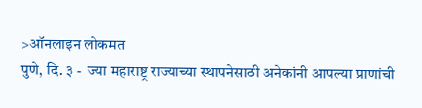>ऑनलाइन लोकमत
पुणे, दि. ३ -  ज्या महाराष्ट्र राज्याच्या स्थापनेसाठी अनेकांनी आपल्या प्राणांची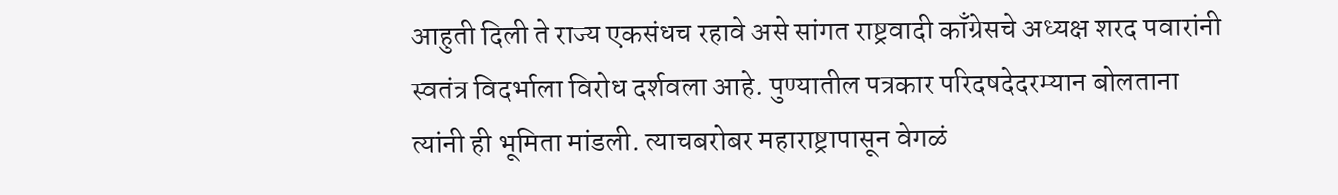आहुती दिली ते राज्य एकसंधच रहावे असे सांगत राष्ट्रवादी काँग्रेसचे अध्यक्ष शरद पवारांनी स्वतंत्र विदर्भाला विरोध दर्शवला आहे. पुण्यातील पत्रकार परिदषदेदरम्यान बोलताना त्यांनी ही भूमिता मांडली. त्याचबरोबर महाराष्ट्रापासून वेगळं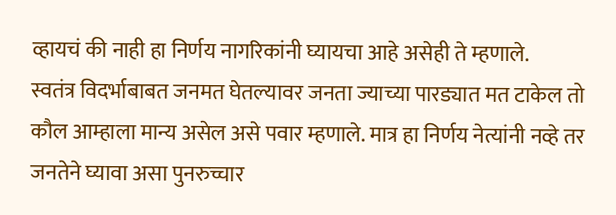व्हायचं की नाही हा निर्णय नागरिकांनी घ्यायचा आहे असेही ते म्हणाले.
स्वतंत्र विदर्भाबाबत जनमत घेतल्यावर जनता ज्याच्या पारड्यात मत टाकेल तो कौल आम्हाला मान्य असेल असे पवार म्हणाले. मात्र हा निर्णय नेत्यांनी नव्हे तर जनतेने घ्यावा असा पुनरुच्चार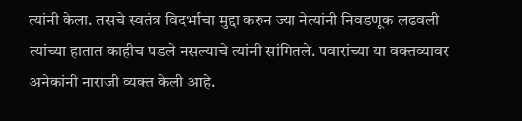त्यांनी केला. तसचे स्वतंत्र विदर्भाचा मुद्दा करुन ज्या नेत्यांनी निवडणूक लढवली त्यांच्या हातात काहीच पडले नसल्याचे त्यांनी सांगितले. पवारांच्या या वक्तव्यावर अनेकांनी नाराजी व्यक्त केली आहे.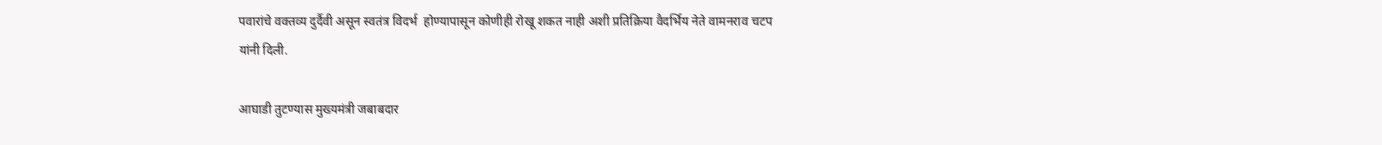पवारांचे वक्तव्य दुर्दैवी असून स्वतंत्र विदर्भ  होण्यापासून कोणीही रोखू शकत नाही अशी प्रतिक्रिया वैदर्भिय नेते वामनराव चटप यांनी दिली.

आघाडी तुटण्यास मुख्यमंत्री जबाबदार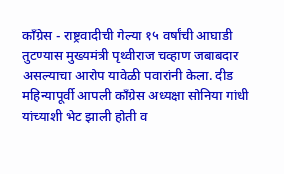काँग्रेस - राष्ट्रवादीची गेल्या १५ वर्षांची आघाडी तुटण्यास मुख्यमंत्री पृथ्वीराज चव्हाण जबाबदार असल्याचा आरोप यावेळी पवारांनी केला. दीड महिन्यापूर्वी आपली काँग्रेस अध्यक्षा सोनिया गांधी यांच्याशी भेट झाली होती व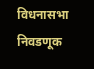विधनासभा निवडणूक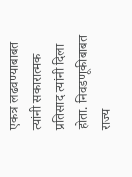एकत्र लढवण्याबाबत त्यांनी सकारात्मक प्रतिसाद त्यांनी दिला होता. निवडणूकीबाबत राज्य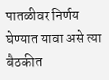पातळीवर निर्णय घेण्यात यावा असे त्या बैठकीत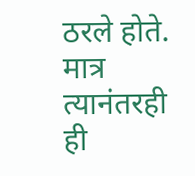ठरले होते. मात्र त्यानंतरही ही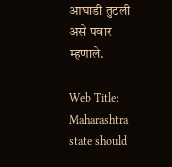आघाडी तुटली असे पवार म्हणाले.

Web Title: Maharashtra state should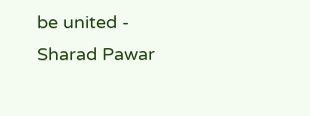be united - Sharad Pawar